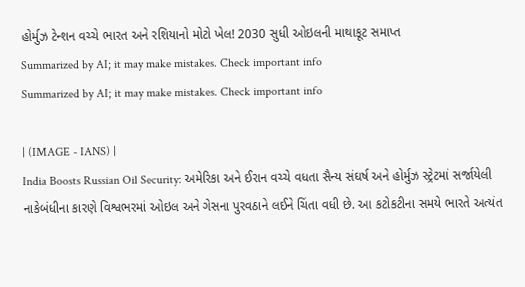હોર્મુઝ ટેન્શન વચ્ચે ભારત અને રશિયાનો મોટો ખેલ! 2030 સુધી ઓઇલની માથાકૂટ સમાપ્ત
Summarized by AI; it may make mistakes. Check important info
Summarized by AI; it may make mistakes. Check important info

| (IMAGE - IANS) |
India Boosts Russian Oil Security: અમેરિકા અને ઈરાન વચ્ચે વધતા સૈન્ય સંઘર્ષ અને હોર્મુઝ સ્ટ્રેટમાં સર્જાયેલી નાકેબંધીના કારણે વિશ્વભરમાં ઓઇલ અને ગેસના પુરવઠાને લઈને ચિંતા વધી છે. આ કટોકટીના સમયે ભારતે અત્યંત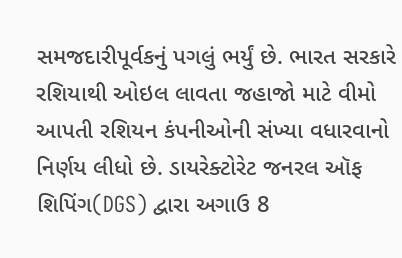સમજદારીપૂર્વકનું પગલું ભર્યું છે. ભારત સરકારે રશિયાથી ઓઇલ લાવતા જહાજો માટે વીમો આપતી રશિયન કંપનીઓની સંખ્યા વધારવાનો નિર્ણય લીધો છે. ડાયરેક્ટોરેટ જનરલ ઑફ શિપિંગ(DGS) દ્વારા અગાઉ 8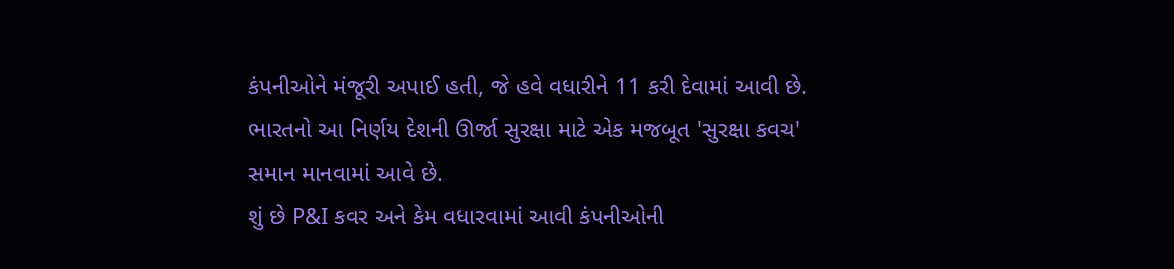કંપનીઓને મંજૂરી અપાઈ હતી, જે હવે વધારીને 11 કરી દેવામાં આવી છે. ભારતનો આ નિર્ણય દેશની ઊર્જા સુરક્ષા માટે એક મજબૂત 'સુરક્ષા કવચ' સમાન માનવામાં આવે છે.
શું છે P&I કવર અને કેમ વધારવામાં આવી કંપનીઓની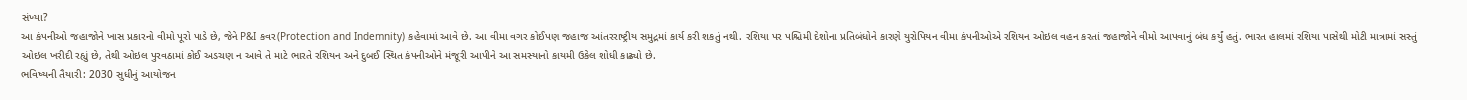સંખ્યા?
આ કંપનીઓ જહાજોને ખાસ પ્રકારનો વીમો પૂરો પાડે છે, જેને P&I કવર(Protection and Indemnity) કહેવામાં આવે છે. આ વીમા વગર કોઈપણ જહાજ આંતરરાષ્ટ્રીય સમુદ્રમાં કાર્ય કરી શકતું નથી. રશિયા પર પશ્ચિમી દેશોના પ્રતિબંધોને કારણે યુરોપિયન વીમા કંપનીઓએ રશિયન ઓઇલ વહન કરતાં જહાજોને વીમો આપવાનું બંધ કર્યું હતું. ભારત હાલમાં રશિયા પાસેથી મોટી માત્રામાં સસ્તું ઓઇલ ખરીદી રહ્યું છે, તેથી ઓઇલ પુરવઠામાં કોઈ અડચણ ન આવે તે માટે ભારતે રશિયન અને દુબઈ સ્થિત કંપનીઓને મંજૂરી આપીને આ સમસ્યાનો કાયમી ઉકેલ શોધી કાઢ્યો છે.
ભવિષ્યની તૈયારી: 2030 સુધીનું આયોજન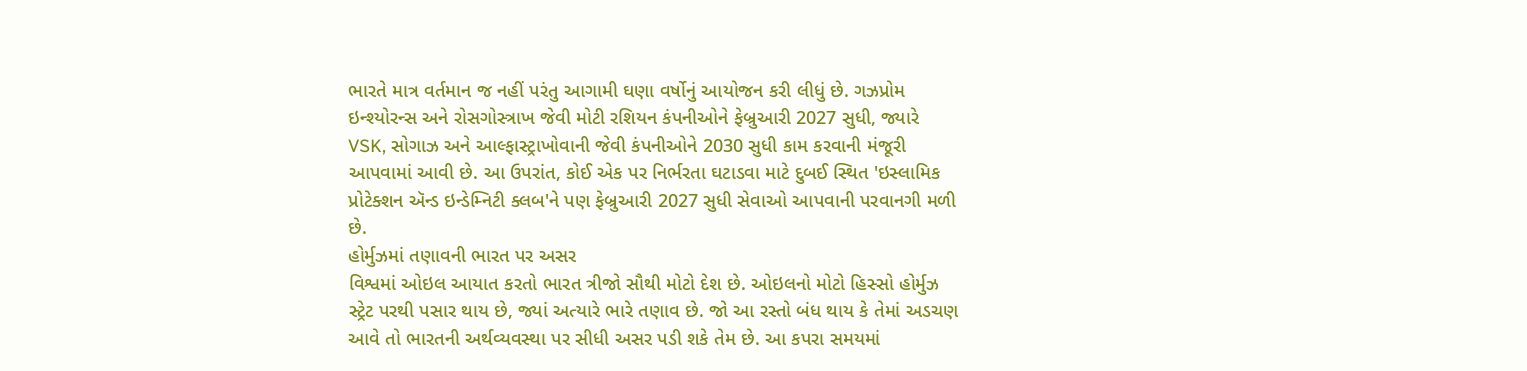ભારતે માત્ર વર્તમાન જ નહીં પરંતુ આગામી ઘણા વર્ષોનું આયોજન કરી લીધું છે. ગઝપ્રોમ ઇન્શ્યોરન્સ અને રોસગોસ્ત્રાખ જેવી મોટી રશિયન કંપનીઓને ફેબ્રુઆરી 2027 સુધી, જ્યારે VSK, સોગાઝ અને આલ્ફાસ્ટ્રાખોવાની જેવી કંપનીઓને 2030 સુધી કામ કરવાની મંજૂરી આપવામાં આવી છે. આ ઉપરાંત, કોઈ એક પર નિર્ભરતા ઘટાડવા માટે દુબઈ સ્થિત 'ઇસ્લામિક પ્રોટેક્શન ઍન્ડ ઇન્ડેમ્નિટી ક્લબ'ને પણ ફેબ્રુઆરી 2027 સુધી સેવાઓ આપવાની પરવાનગી મળી છે.
હોર્મુઝમાં તણાવની ભારત પર અસર
વિશ્વમાં ઓઇલ આયાત કરતો ભારત ત્રીજો સૌથી મોટો દેશ છે. ઓઇલનો મોટો હિસ્સો હોર્મુઝ સ્ટ્રેટ પરથી પસાર થાય છે, જ્યાં અત્યારે ભારે તણાવ છે. જો આ રસ્તો બંધ થાય કે તેમાં અડચણ આવે તો ભારતની અર્થવ્યવસ્થા પર સીધી અસર પડી શકે તેમ છે. આ કપરા સમયમાં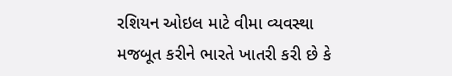રશિયન ઓઇલ માટે વીમા વ્યવસ્થા મજબૂત કરીને ભારતે ખાતરી કરી છે કે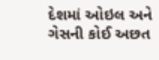દેશમાં ઓઇલ અને ગેસની કોઈ અછત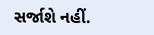સર્જાશે નહીં.